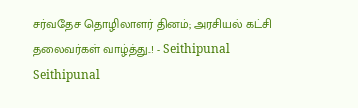சர்வதேச தொழிலாளர் தினம்; அரசியல் கட்சி தலைவர்கள் வாழ்த்து..! - Seithipunal
Seithipunal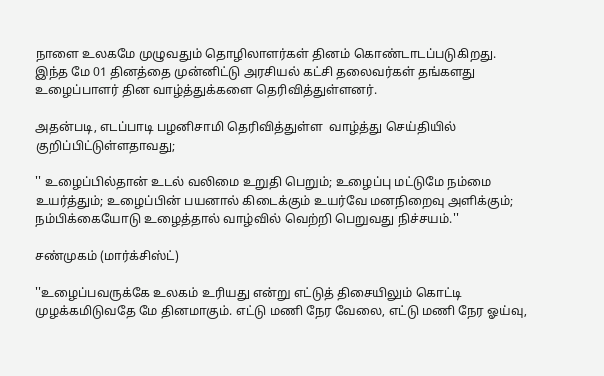நாளை உலகமே முழுவதும் தொழிலாளர்கள் தினம் கொண்டாடப்படுகிறது. இந்த மே 01 தினத்தை முன்னிட்டு அரசியல் கட்சி தலைவர்கள் தங்களது உழைப்பாளர் தின வாழ்த்துக்களை தெரிவித்துள்ளனர்.

அதன்படி, எடப்பாடி பழனிசாமி தெரிவித்துள்ள  வாழ்த்து செய்தியில் குறிப்பிட்டுள்ளதாவது;

'' உழைப்பில்தான் உடல் வலிமை உறுதி பெறும்; உழைப்பு மட்டுமே நம்மை உயர்த்தும்; உழைப்பின் பயனால் கிடைக்கும் உயர்வே மனநிறைவு அளிக்கும்; நம்பிக்கையோடு உழைத்தால் வாழ்வில் வெற்றி பெறுவது நிச்சயம்.''

சண்முகம் (மார்க்சிஸ்ட்)

''உழைப்பவருக்கே உலகம் உரியது என்று எட்டுத் திசையிலும் கொட்டி முழக்கமிடுவதே மே தினமாகும். எட்டு மணி நேர வேலை, எட்டு மணி நேர ஓய்வு,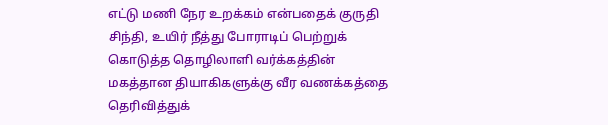எட்டு மணி நேர உறக்கம் என்பதைக் குருதி சிந்தி, உயிர் நீத்து போராடிப் பெற்றுக் கொடுத்த தொழிலாளி வர்க்கத்தின் மகத்தான தியாகிகளுக்கு வீர வணக்கத்தை தெரிவித்துக்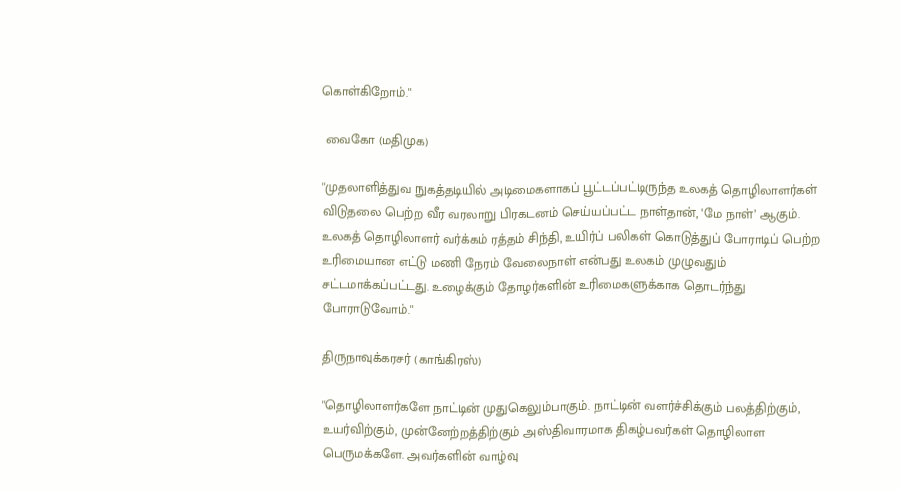கொள்கிறோம்.''

 வைகோ (மதிமுக)

''முதலாளித்துவ நுகத்தடியில் அடிமைகளாகப் பூட்டப்பட்டிருந்த உலகத் தொழிலாளர்கள் விடுதலை பெற்ற வீர வரலாறு பிரகடனம் செய்யப்பட்ட நாள்தான், ‘மே நாள்’ ஆகும். உலகத் தொழிலாளர் வர்க்கம் ரத்தம் சிந்தி, உயிர்ப் பலிகள் கொடுத்துப் போராடிப் பெற்ற உரிமையான எட்டு மணி நேரம் வேலைநாள் என்பது உலகம் முழுவதும் சட்டமாக்கப்பட்டது. உழைக்கும் தோழர்களின் உரிமைகளுக்காக தொடர்ந்து போராடுவோம்.''

திருநாவுக்கரசர் (காங்கிரஸ்)

''தொழிலாளர்களே நாட்டின் முதுகெலும்பாகும். நாட்டின் வளர்ச்சிக்கும் பலத்திற்கும், உயர்விற்கும், முன்னேற்றத்திற்கும் அஸ்திவாரமாக திகழ்பவர்கள் தொழிலாள பெருமக்களே. அவர்களின் வாழ்வு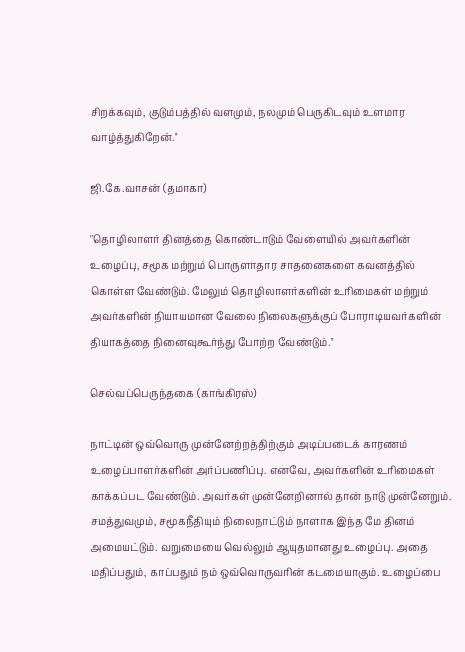சிறக்கவும், குடும்பத்தில் வளமும், நலமும் பெருகிடவும் உளமார வாழ்த்துகிறேன்.''

ஜி.கே.வாசன் (தமாகா)

''தொழிலாளர் தினத்தை கொண்டாடும் வேளையில் அவர்களின் உழைப்பு, சமூக மற்றும் பொருளாதார சாதனைகளை கவனத்தில் கொள்ள வேண்டும். மேலும் தொழிலாளர்களின் உரிமைகள் மற்றும் அவர்களின் நியாயமான வேலை நிலைகளுக்குப் போராடியவர்களின் தியாகத்தை நினைவுகூர்ந்து போற்ற வேண்டும்.''

செல்வப்பெருந்தகை (காங்கிரஸ்)

நாட்டின் ஒவ்வொரு முன்னேற்றத்திற்கும் அடிப்படைக் காரணம் உழைப்பாளர்களின் அர்ப்பணிப்பு. எனவே, அவர்களின் உரிமைகள் காக்கப்பட வேண்டும். அவர்கள் முன்னேறினால் தான் நாடு முன்னேறும். சமத்துவமும், சமூகநீதியும் நிலைநாட்டும் நாளாக இந்த மே தினம் அமையட்டும். வறுமையை வெல்லும் ஆயுதமானது உழைப்பு. அதை மதிப்பதும், காப்பதும் நம் ஒவ்வொருவரின் கடமையாகும். உழைப்பை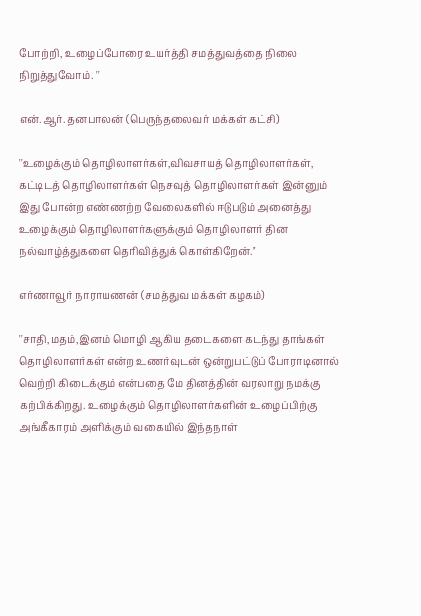போற்றி, உழைப்போரை உயர்த்தி சமத்துவத்தை நிலை நிறுத்துவோம். ''

என்.ஆர். தனபாலன் (பெருந்தலைவர் மக்கள் கட்சி)

''உழைக்கும் தொழிலாளர்கள்,விவசாயத் தொழிலாளர்கள், கட்டிடத் தொழிலாளர்கள் நெசவுத் தொழிலாளர்கள் இன்னும் இது போன்ற எண்ணற்ற வேலைகளில் ஈடுபடும் அனைத்து உழைக்கும் தொழிலாளர்களுக்கும் தொழிலாளர் தின நல்வாழ்த்துகளை தெரிவித்துக் கொள்கிறேன்.''

எர்ணாவூர் நாராயணன் (சமத்துவ மக்கள் கழகம்)

''சாதி,மதம்,இனம் மொழி ஆகிய தடைகளை கடந்து தாங்கள் தொழிலாளர்கள் என்ற உணர்வுடன் ஒன்றுபட்டுப் போராடினால் வெற்றி கிடைக்கும் என்பதை மே தினத்தின் வரலாறு நமக்கு கற்பிக்கிறது. உழைக்கும் தொழிலாளர்களின் உழைப்பிற்கு அங்கீகாரம் அளிக்கும் வகையில் இந்தநாள்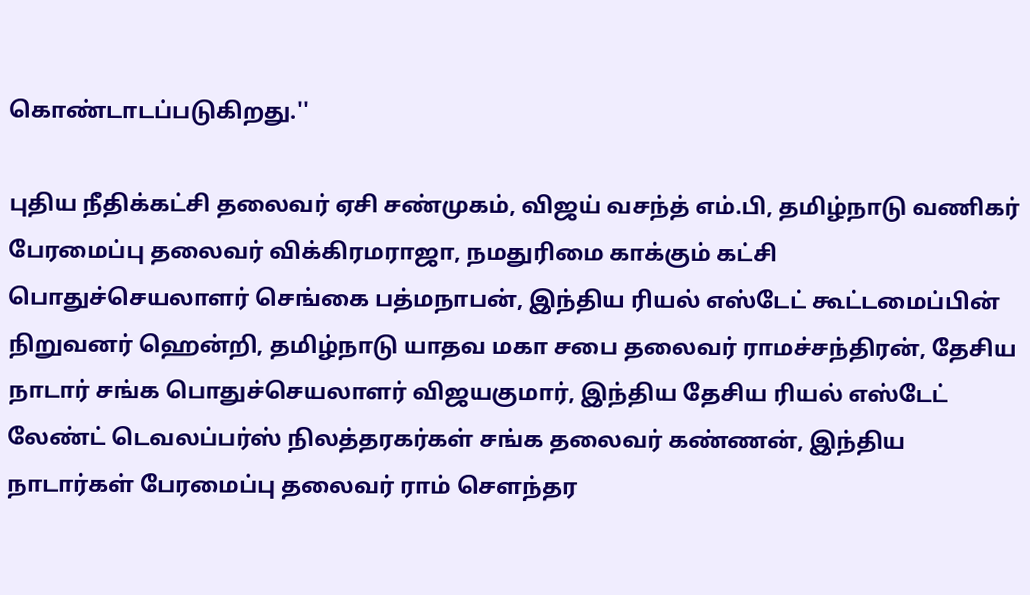கொண்டாடப்படுகிறது.''

புதிய நீதிக்கட்சி தலைவர் ஏசி சண்முகம், விஜய் வசந்த் எம்.பி, தமிழ்நாடு வணிகர் பேரமைப்பு தலைவர் விக்கிரமராஜா, நமதுரிமை காக்கும் கட்சி பொதுச்செயலாளர் செங்கை பத்மநாபன், இந்திய ரியல் எஸ்டேட் கூட்டமைப்பின் நிறுவனர் ஹென்றி, தமிழ்நாடு யாதவ மகா சபை தலைவர் ராமச்சந்திரன், தேசிய நாடார் சங்க பொதுச்செயலாளர் விஜயகுமார், இந்திய தேசிய ரியல் எஸ்டேட் லேண்ட் டெவலப்பர்ஸ் நிலத்தரகர்கள் சங்க தலைவர் கண்ணன், இந்திய நாடார்கள் பேரமைப்பு தலைவர் ராம் செளந்தர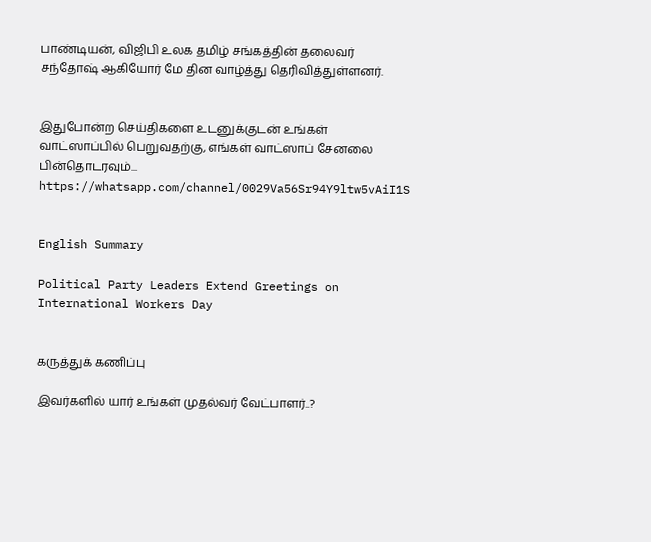பாண்டியன், விஜிபி உலக தமிழ் சங்கத்தின் தலைவர் சந்தோஷ் ஆகியோர் மே தின வாழ்த்து தெரிவித்துள்ளனர்.


இதுபோன்ற செய்திகளை உடனுக்குடன் உங்கள் வாட்ஸாப்பில் பெறுவதற்கு, எங்கள் வாட்ஸாப் சேனலை பின்தொடரவும்... https://whatsapp.com/channel/0029Va56Sr94Y9ltw5vAiI1S


English Summary

Political Party Leaders Extend Greetings on International Workers Day


கருத்துக் கணிப்பு

இவர்களில் யார் உங்கள் முதல்வர் வேட்பாளர்..?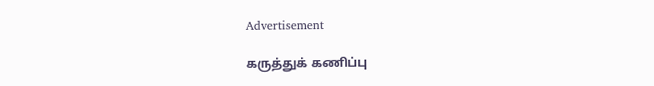Advertisement

கருத்துக் கணிப்பு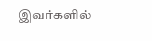இவர்களில்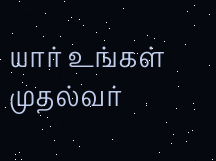யார் உங்கள் முதல்வர்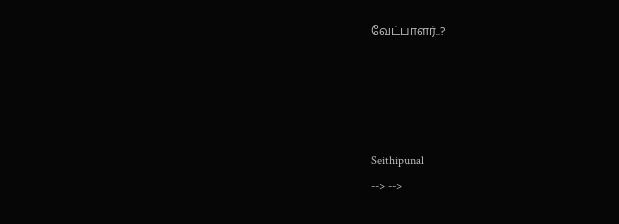வேட்பாளர்..?




Seithipunal
--> -->